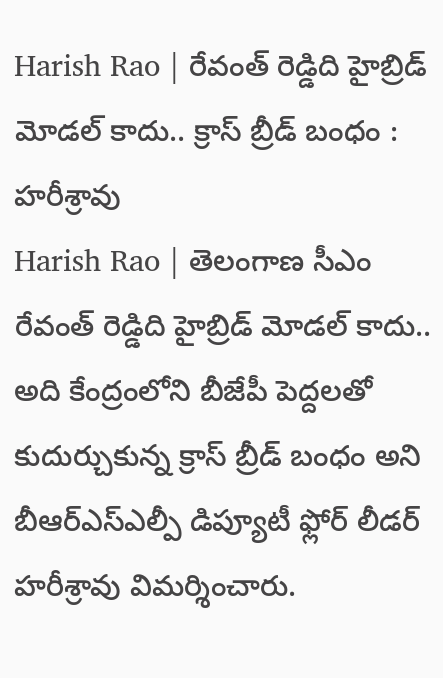Harish Rao | రేవంత్ రెడ్డిది హైబ్రిడ్ మోడల్ కాదు.. క్రాస్ బ్రీడ్ బంధం : హరీశ్రావు
Harish Rao | తెలంగాణ సీఎం రేవంత్ రెడ్డిది హైబ్రిడ్ మోడల్ కాదు.. అది కేంద్రంలోని బీజేపీ పెద్దలతో కుదుర్చుకున్న క్రాస్ బ్రీడ్ బంధం అని బీఆర్ఎస్ఎల్పీ డిప్యూటీ ఫ్లోర్ లీడర్ హరీశ్రావు విమర్శించారు.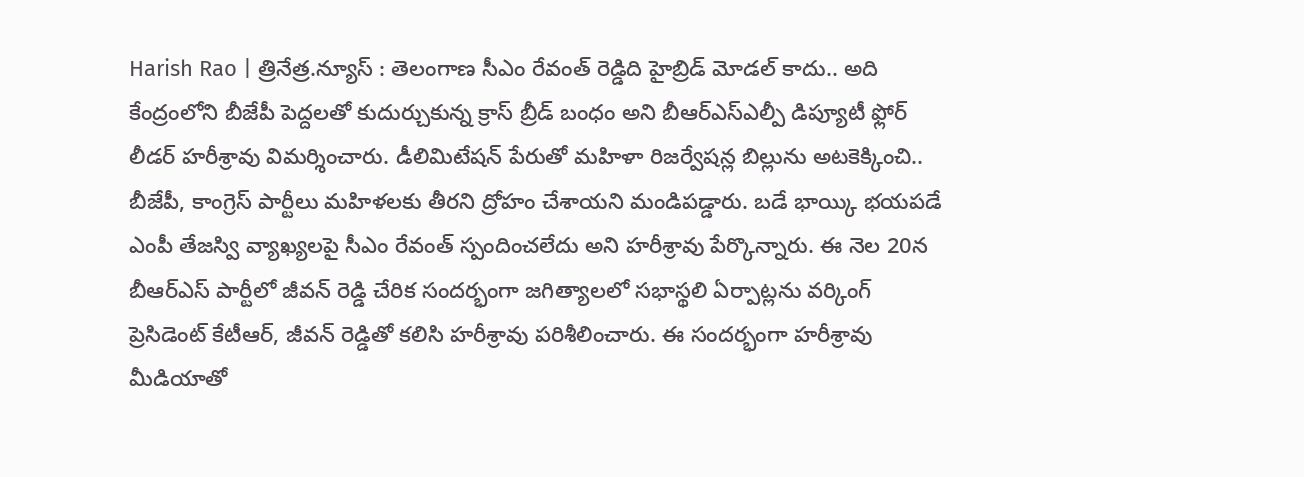Harish Rao | త్రినేత్ర.న్యూస్ : తెలంగాణ సీఎం రేవంత్ రెడ్డిది హైబ్రిడ్ మోడల్ కాదు.. అది కేంద్రంలోని బీజేపీ పెద్దలతో కుదుర్చుకున్న క్రాస్ బ్రీడ్ బంధం అని బీఆర్ఎస్ఎల్పీ డిప్యూటీ ఫ్లోర్ లీడర్ హరీశ్రావు విమర్శించారు. డీలిమిటేషన్ పేరుతో మహిళా రిజర్వేషన్ల బిల్లును అటకెక్కించి.. బీజేపీ, కాంగ్రెస్ పార్టీలు మహిళలకు తీరని ద్రోహం చేశాయని మండిపడ్డారు. బడే భాయ్కి భయపడే ఎంపీ తేజస్వి వ్యాఖ్యలపై సీఎం రేవంత్ స్పందించలేదు అని హరీశ్రావు పేర్కొన్నారు. ఈ నెల 20న బీఆర్ఎస్ పార్టీలో జీవన్ రెడ్డి చేరిక సందర్భంగా జగిత్యాలలో సభాస్థలి ఏర్పాట్లను వర్కింగ్ ప్రెసిడెంట్ కేటీఆర్, జీవన్ రెడ్డితో కలిసి హరీశ్రావు పరిశీలించారు. ఈ సందర్భంగా హరీశ్రావు మీడియాతో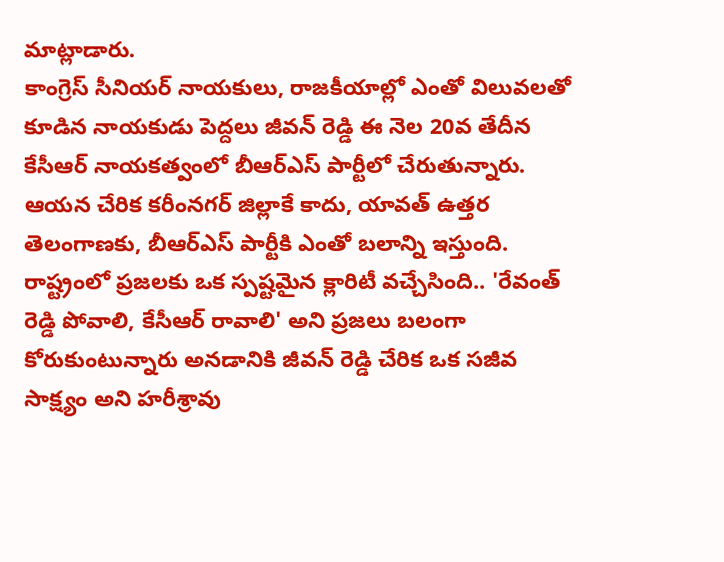మాట్లాడారు.
కాంగ్రెస్ సీనియర్ నాయకులు, రాజకీయాల్లో ఎంతో విలువలతో కూడిన నాయకుడు పెద్దలు జీవన్ రెడ్డి ఈ నెల 20వ తేదీన కేసీఆర్ నాయకత్వంలో బీఆర్ఎస్ పార్టీలో చేరుతున్నారు. ఆయన చేరిక కరీంనగర్ జిల్లాకే కాదు, యావత్ ఉత్తర తెలంగాణకు, బీఆర్ఎస్ పార్టీకి ఎంతో బలాన్ని ఇస్తుంది. రాష్ట్రంలో ప్రజలకు ఒక స్పష్టమైన క్లారిటీ వచ్చేసింది.. 'రేవంత్ రెడ్డి పోవాలి, కేసీఆర్ రావాలి' అని ప్రజలు బలంగా కోరుకుంటున్నారు అనడానికి జీవన్ రెడ్డి చేరిక ఒక సజీవ సాక్ష్యం అని హరీశ్రావు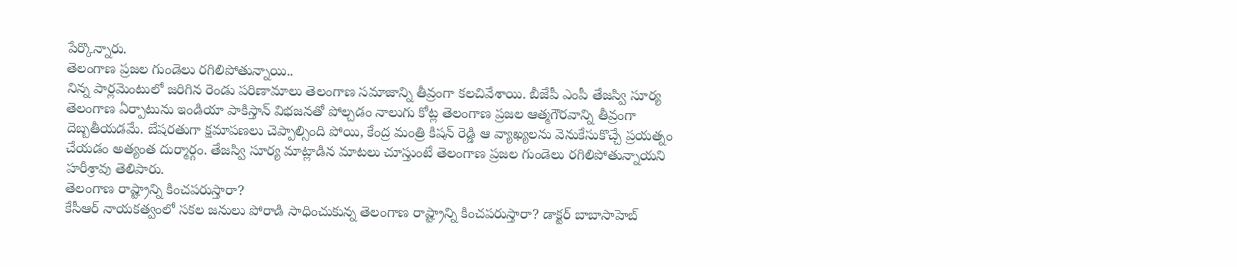పేర్కొన్నారు.
తెలంగాణ ప్రజల గుండెలు రగిలిపోతున్నాయి..
నిన్న పార్లమెంటులో జరిగిన రెండు పరిణామాలు తెలంగాణ సమాజాన్ని తీవ్రంగా కలచివేశాయి. బీజేపీ ఎంపీ తేజస్వి సూర్య తెలంగాణ ఏర్పాటును ఇండియా పాకిస్తాన్ విభజనతో పోల్చడం నాలుగు కోట్ల తెలంగాణ ప్రజల ఆత్మగౌరవాన్ని తీవ్రంగా దెబ్బతీయడమే. బేషరతుగా క్షమాపణలు చెప్పాల్సింది పోయి, కేంద్ర మంత్రి కిషన్ రెడ్డి ఆ వ్యాఖ్యలను వెనుకేసుకొచ్చే ప్రయత్నం చేయడం అత్యంత దుర్మార్గం. తేజస్వి సూర్య మాట్లాడిన మాటలు చూస్తుంటే తెలంగాణ ప్రజల గుండెలు రగిలిపోతున్నాయని హరీశ్రావు తెలిపారు.
తెలంగాణ రాష్ట్రాన్ని కించపరుస్తారా?
కేసీఆర్ నాయకత్వంలో సకల జనులు పోరాడి సాధించుకున్న తెలంగాణ రాష్ట్రాన్ని కించపరుస్తారా? డాక్టర్ బాబాసాహెబ్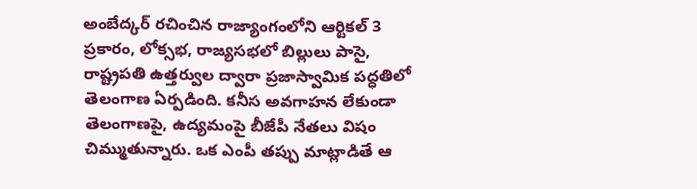అంబేద్కర్ రచించిన రాజ్యాంగంలోని ఆర్టికల్ 3 ప్రకారం, లోక్సభ, రాజ్యసభలో బిల్లులు పాసై, రాష్ట్రపతి ఉత్తర్వుల ద్వారా ప్రజాస్వామిక పద్ధతిలో తెలంగాణ ఏర్పడింది. కనీస అవగాహన లేకుండా తెలంగాణపై, ఉద్యమంపై బీజేపీ నేతలు విషం చిమ్ముతున్నారు. ఒక ఎంపీ తప్పు మాట్లాడితే ఆ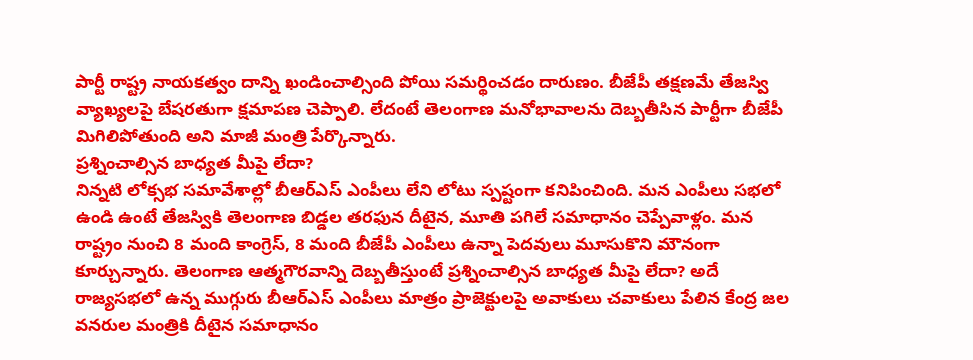పార్టీ రాష్ట్ర నాయకత్వం దాన్ని ఖండించాల్సింది పోయి సమర్థించడం దారుణం. బీజేపీ తక్షణమే తేజస్వి వ్యాఖ్యలపై బేషరతుగా క్షమాపణ చెప్పాలి. లేదంటే తెలంగాణ మనోభావాలను దెబ్బతీసిన పార్టీగా బీజేపీ మిగిలిపోతుంది అని మాజీ మంత్రి పేర్కొన్నారు.
ప్రశ్నించాల్సిన బాధ్యత మీపై లేదా?
నిన్నటి లోక్సభ సమావేశాల్లో బీఆర్ఎస్ ఎంపీలు లేని లోటు స్పష్టంగా కనిపించింది. మన ఎంపీలు సభలో ఉండి ఉంటే తేజస్వికి తెలంగాణ బిడ్డల తరఫున దీటైన, మూతి పగిలే సమాధానం చెప్పేవాళ్లం. మన రాష్ట్రం నుంచి 8 మంది కాంగ్రెస్, 8 మంది బీజేపీ ఎంపీలు ఉన్నా పెదవులు మూసుకొని మౌనంగా కూర్చున్నారు. తెలంగాణ ఆత్మగౌరవాన్ని దెబ్బతీస్తుంటే ప్రశ్నించాల్సిన బాధ్యత మీపై లేదా? అదే రాజ్యసభలో ఉన్న ముగ్గురు బీఆర్ఎస్ ఎంపీలు మాత్రం ప్రాజెక్టులపై అవాకులు చవాకులు పేలిన కేంద్ర జల వనరుల మంత్రికి దీటైన సమాధానం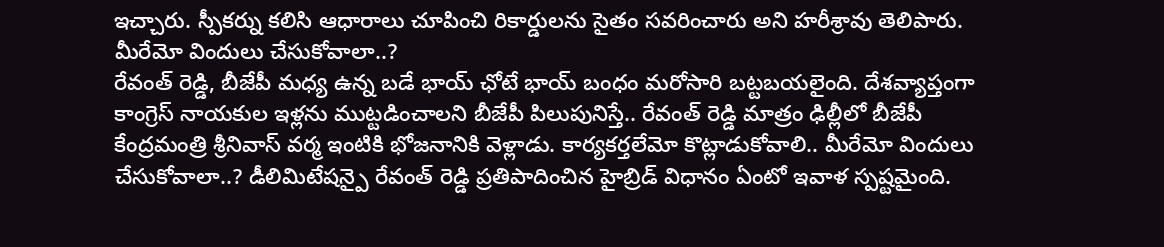ఇచ్చారు. స్పీకర్ను కలిసి ఆధారాలు చూపించి రికార్డులను సైతం సవరించారు అని హరీశ్రావు తెలిపారు.
మీరేమో విందులు చేసుకోవాలా..?
రేవంత్ రెడ్డి, బీజేపీ మధ్య ఉన్న బడే భాయ్ ఛోటే భాయ్ బంధం మరోసారి బట్టబయలైంది. దేశవ్యాప్తంగా కాంగ్రెస్ నాయకుల ఇళ్లను ముట్టడించాలని బీజేపీ పిలుపునిస్తే.. రేవంత్ రెడ్డి మాత్రం ఢిల్లీలో బీజేపీ కేంద్రమంత్రి శ్రీనివాస్ వర్మ ఇంటికి భోజనానికి వెళ్లాడు. కార్యకర్తలేమో కొట్లాడుకోవాలి.. మీరేమో విందులు చేసుకోవాలా..? డీలిమిటేషన్పై రేవంత్ రెడ్డి ప్రతిపాదించిన హైబ్రిడ్ విధానం ఏంటో ఇవాళ స్పష్టమైంది.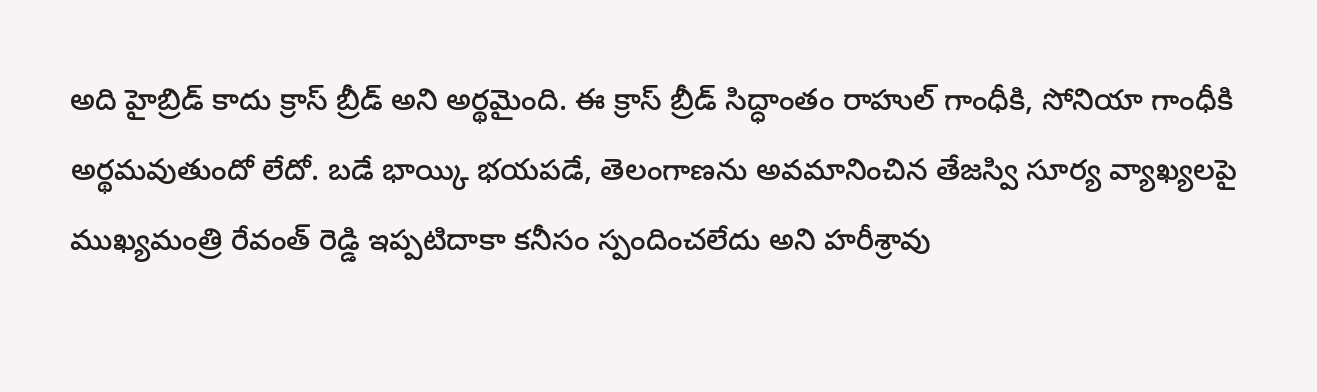అది హైబ్రిడ్ కాదు క్రాస్ బ్రీడ్ అని అర్థమైంది. ఈ క్రాస్ బ్రీడ్ సిద్ధాంతం రాహుల్ గాంధీకి, సోనియా గాంధీకి అర్థమవుతుందో లేదో. బడే భాయ్కి భయపడే, తెలంగాణను అవమానించిన తేజస్వి సూర్య వ్యాఖ్యలపై ముఖ్యమంత్రి రేవంత్ రెడ్డి ఇప్పటిదాకా కనీసం స్పందించలేదు అని హరీశ్రావు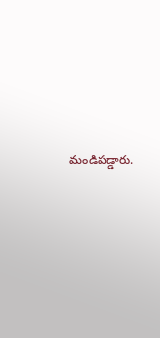మండిపడ్డారు.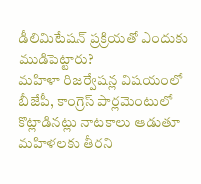డీలిమిటేషన్ ప్రక్రియతో ఎందుకు ముడిపెట్టారు?
మహిళా రిజర్వేషన్ల విషయంలో బీజేపీ, కాంగ్రెస్ పార్లమెంటులో కొట్లాడినట్లు నాటకాలు ఆడుతూ మహిళలకు తీరని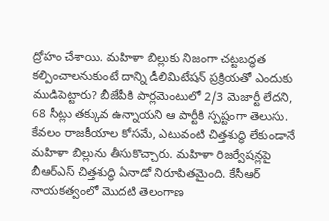ద్రోహం చేశాయి. మహిళా బిల్లుకు నిజంగా చట్టబద్ధత కల్పించాలనుకుంటే దాన్ని డీలిమిటేషన్ ప్రక్రియతో ఎందుకు ముడిపెట్టారు? బీజేపీకి పార్లమెంటులో 2/3 మెజార్టీ లేదని, 68 సీట్లు తక్కువ ఉన్నాయని ఆ పార్టీకి స్పష్టంగా తెలుసు. కేవలం రాజకీయాల కోసమే, ఎటువంటి చిత్తశుద్ధి లేకుండానే మహిళా బిల్లును తీసుకొచ్చారు. మహిళా రిజర్వేషన్లపై బీఆర్ఎస్ చిత్తశుద్ధి ఏనాడో నిరూపితమైంది. కేసీఆర్ నాయకత్వంలో మొదటి తెలంగాణ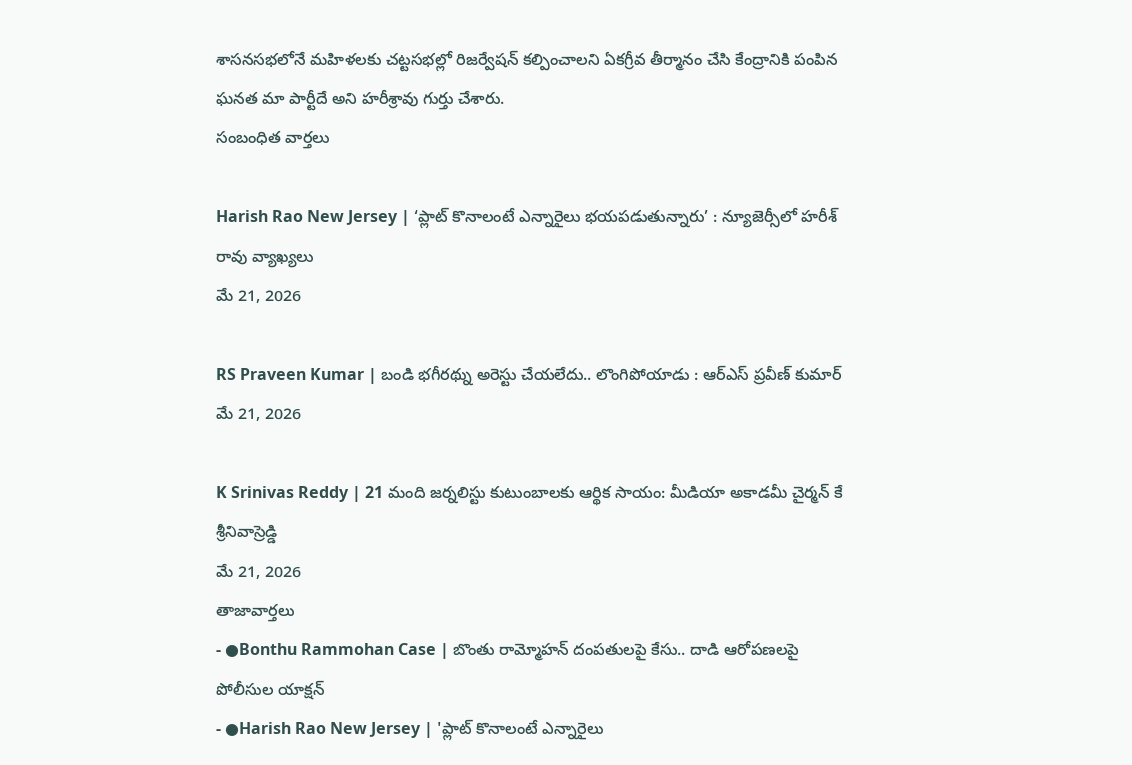శాసనసభలోనే మహిళలకు చట్టసభల్లో రిజర్వేషన్ కల్పించాలని ఏకగ్రీవ తీర్మానం చేసి కేంద్రానికి పంపిన ఘనత మా పార్టీదే అని హరీశ్రావు గుర్తు చేశారు.
సంబంధిత వార్తలు

Harish Rao New Jersey | ‘ప్లాట్ కొనాలంటే ఎన్నారైలు భయపడుతున్నారు’ : న్యూజెర్సీలో హరీశ్ రావు వ్యాఖ్యలు
మే 21, 2026

RS Praveen Kumar | బండి భగీరథ్ను అరెస్టు చేయలేదు.. లొంగిపోయాడు : ఆర్ఎస్ ప్రవీణ్ కుమార్
మే 21, 2026

K Srinivas Reddy | 21 మంది జర్నలిస్టు కుటుంబాలకు ఆర్థిక సాయం: మీడియా అకాడమీ చైర్మన్ కే శ్రీనివాస్రెడ్డి
మే 21, 2026
తాజావార్తలు
- ●Bonthu Rammohan Case | బొంతు రామ్మోహన్ దంపతులపై కేసు.. దాడి ఆరోపణలపై పోలీసుల యాక్షన్
- ●Harish Rao New Jersey | 'ప్లాట్ కొనాలంటే ఎన్నారైలు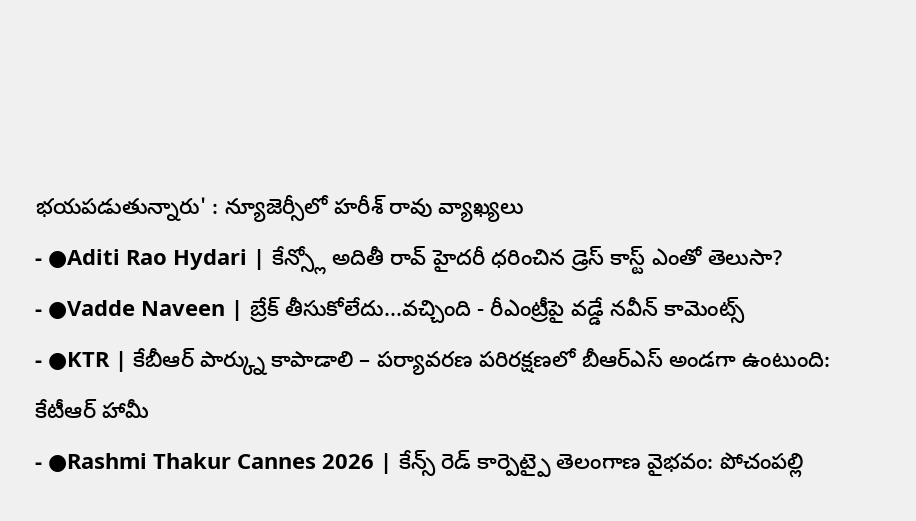భయపడుతున్నారు' : న్యూజెర్సీలో హరీశ్ రావు వ్యాఖ్యలు
- ●Aditi Rao Hydari | కేన్స్లో అదితీ రావ్ హైదరీ ధరించిన డ్రెస్ కాస్ట్ ఎంతో తెలుసా?
- ●Vadde Naveen | బ్రేక్ తీసుకోలేదు...వచ్చింది - రీఎంట్రీపై వడ్డే నవీన్ కామెంట్స్
- ●KTR | కేబీఆర్ పార్క్ను కాపాడాలి – పర్యావరణ పరిరక్షణలో బీఆర్ఎస్ అండగా ఉంటుంది: కేటీఆర్ హామీ
- ●Rashmi Thakur Cannes 2026 | కేన్స్ రెడ్ కార్పెట్పై తెలంగాణ వైభవం: పోచంపల్లి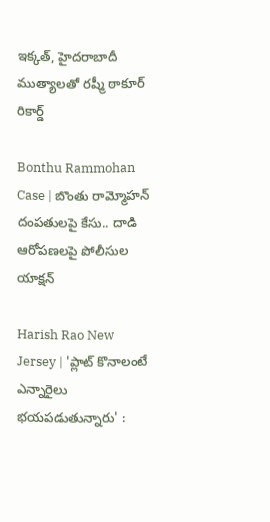ఇక్కత్, హైదరాబాదీ ముత్యాలతో రష్మీ ఠాకూర్ రికార్డ్

Bonthu Rammohan Case | బొంతు రామ్మోహన్ దంపతులపై కేసు.. దాడి ఆరోపణలపై పోలీసుల యాక్షన్

Harish Rao New Jersey | 'ప్లాట్ కొనాలంటే ఎన్నారైలు భయపడుతున్నారు' :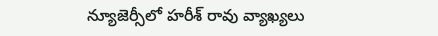న్యూజెర్సీలో హరీశ్ రావు వ్యాఖ్యలు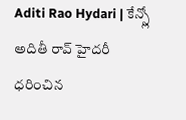Aditi Rao Hydari | కేన్స్లో అదితీ రావ్ హైదరీ ధరించిన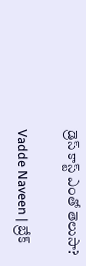డ్రెస్ కాస్ట్ ఎంతో తెలుసా?

Vadde Naveen | బ్రేక్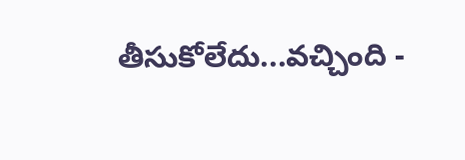తీసుకోలేదు...వచ్చింది -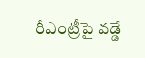రీఎంట్రీపై వడ్డే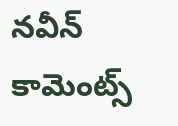నవీన్ కామెంట్స్